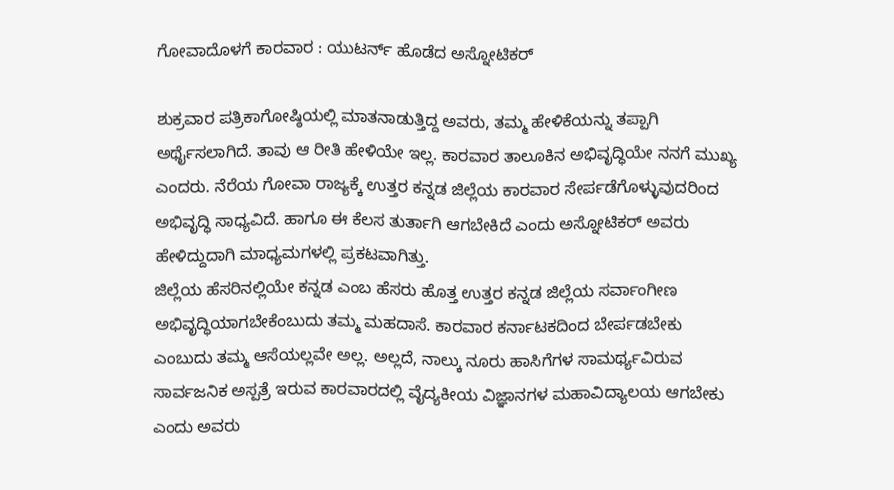ಗೋವಾದೊಳಗೆ ಕಾರವಾರ : ಯುಟರ್ನ್ ಹೊಡೆದ ಅಸ್ನೋಟಿಕರ್

ಶುಕ್ರವಾರ ಪತ್ರಿಕಾಗೋಷ್ಠಿಯಲ್ಲಿ ಮಾತನಾಡುತ್ತಿದ್ದ ಅವರು, ತಮ್ಮ ಹೇಳಿಕೆಯನ್ನು ತಪ್ಪಾಗಿ ಅರ್ಥೈಸಲಾಗಿದೆ. ತಾವು ಆ ರೀತಿ ಹೇಳಿಯೇ ಇಲ್ಲ. ಕಾರವಾರ ತಾಲೂಕಿನ ಅಭಿವೃದ್ಧಿಯೇ ನನಗೆ ಮುಖ್ಯ ಎಂದರು. ನೆರೆಯ ಗೋವಾ ರಾಜ್ಯಕ್ಕೆ ಉತ್ತರ ಕನ್ನಡ ಜಿಲ್ಲೆಯ ಕಾರವಾರ ಸೇರ್ಪಡೆಗೊಳ್ಳುವುದರಿಂದ ಅಭಿವೃದ್ಧಿ ಸಾಧ್ಯವಿದೆ. ಹಾಗೂ ಈ ಕೆಲಸ ತುರ್ತಾಗಿ ಆಗಬೇಕಿದೆ ಎಂದು ಅಸ್ನೋಟಿಕರ್ ಅವರು ಹೇಳಿದ್ದುದಾಗಿ ಮಾಧ್ಯಮಗಳಲ್ಲಿ ಪ್ರಕಟವಾಗಿತ್ತು.
ಜಿಲ್ಲೆಯ ಹೆಸರಿನಲ್ಲಿಯೇ ಕನ್ನಡ ಎಂಬ ಹೆಸರು ಹೊತ್ತ ಉತ್ತರ ಕನ್ನಡ ಜಿಲ್ಲೆಯ ಸರ್ವಾಂಗೀಣ ಅಭಿವೃದ್ಧಿಯಾಗಬೇಕೆಂಬುದು ತಮ್ಮ ಮಹದಾಸೆ. ಕಾರವಾರ ಕರ್ನಾಟಕದಿಂದ ಬೇರ್ಪಡಬೇಕು ಎಂಬುದು ತಮ್ಮ ಆಸೆಯಲ್ಲವೇ ಅಲ್ಲ. ಅಲ್ಲದೆ, ನಾಲ್ಕು ನೂರು ಹಾಸಿಗೆಗಳ ಸಾಮರ್ಥ್ಯವಿರುವ ಸಾರ್ವಜನಿಕ ಅಸ್ಪತ್ರೆ ಇರುವ ಕಾರವಾರದಲ್ಲಿ ವೈದ್ಯಕೀಯ ವಿಜ್ಞಾನಗಳ ಮಹಾವಿದ್ಯಾಲಯ ಆಗಬೇಕು ಎಂದು ಅವರು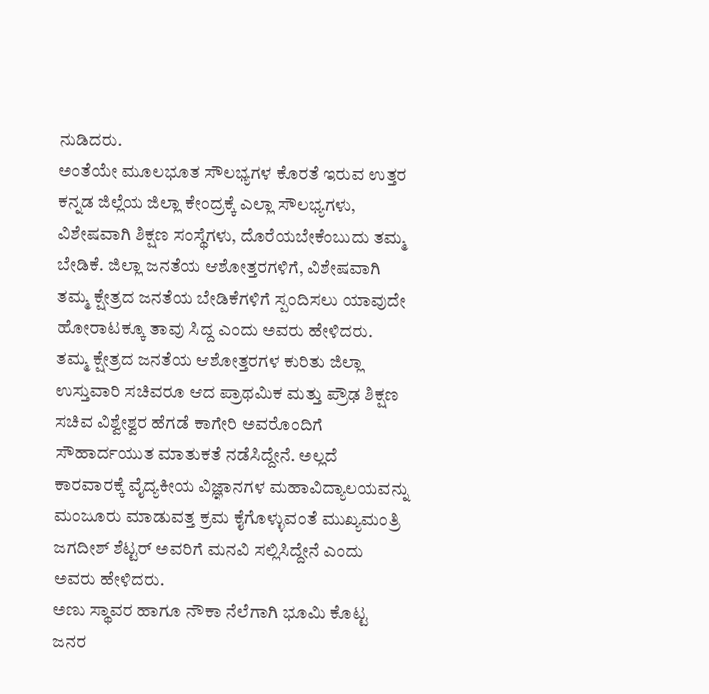ನುಡಿದರು.
ಅಂತೆಯೇ ಮೂಲಭೂತ ಸೌಲಭ್ಯಗಳ ಕೊರತೆ ಇರುವ ಉತ್ತರ ಕನ್ನಡ ಜಿಲ್ಲೆಯ ಜಿಲ್ಲಾ ಕೇಂದ್ರಕ್ಕೆ ಎಲ್ಲಾ ಸೌಲಭ್ಯಗಳು, ವಿಶೇಷವಾಗಿ ಶಿಕ್ಷಣ ಸಂಸ್ಥೆಗಳು, ದೊರೆಯಬೇಕೆಂಬುದು ತಮ್ಮ ಬೇಡಿಕೆ. ಜಿಲ್ಲಾ ಜನತೆಯ ಆಶೋತ್ತರಗಳಿಗೆ, ವಿಶೇಷವಾಗಿ ತಮ್ಮ ಕ್ಷೇತ್ರದ ಜನತೆಯ ಬೇಡಿಕೆಗಳಿಗೆ ಸ್ಪಂದಿಸಲು ಯಾವುದೇ ಹೋರಾಟಕ್ಕೂ ತಾವು ಸಿದ್ದ ಎಂದು ಅವರು ಹೇಳಿದರು.
ತಮ್ಮ ಕ್ಷೇತ್ರದ ಜನತೆಯ ಆಶೋತ್ತರಗಳ ಕುರಿತು ಜಿಲ್ಲಾ ಉಸ್ತುವಾರಿ ಸಚಿವರೂ ಆದ ಪ್ರಾಥಮಿಕ ಮತ್ತು ಪ್ರೌಢ ಶಿಕ್ಷಣ ಸಚಿವ ವಿಶ್ವೇಶ್ವರ ಹೆಗಡೆ ಕಾಗೇರಿ ಅವರೊಂದಿಗೆ ಸೌಹಾರ್ದಯುತ ಮಾತುಕತೆ ನಡೆಸಿದ್ದೇನೆ. ಅಲ್ಲದೆ ಕಾರವಾರಕ್ಕೆ ವೈದ್ಯಕೀಯ ವಿಜ್ಞಾನಗಳ ಮಹಾವಿದ್ಯಾಲಯವನ್ನು ಮಂಜೂರು ಮಾಡುವತ್ತ ಕ್ರಮ ಕೈಗೊಳ್ಳುವಂತೆ ಮುಖ್ಯಮಂತ್ರಿ ಜಗದೀಶ್ ಶೆಟ್ಟರ್ ಅವರಿಗೆ ಮನವಿ ಸಲ್ಲಿಸಿದ್ದೇನೆ ಎಂದು ಅವರು ಹೇಳಿದರು.
ಅಣು ಸ್ಥಾವರ ಹಾಗೂ ನೌಕಾ ನೆಲೆಗಾಗಿ ಭೂಮಿ ಕೊಟ್ಟ ಜನರ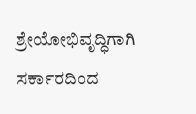ಶ್ರೇಯೋಭಿವೃದ್ಧಿಗಾಗಿ ಸರ್ಕಾರದಿಂದ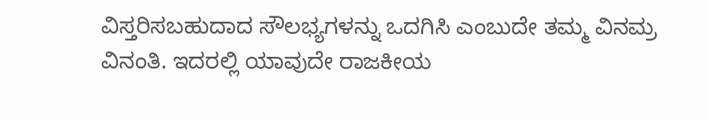ವಿಸ್ತರಿಸಬಹುದಾದ ಸೌಲಭ್ಯಗಳನ್ನು ಒದಗಿಸಿ ಎಂಬುದೇ ತಮ್ಮ ವಿನಮ್ರ ವಿನಂತಿ. ಇದರಲ್ಲಿ ಯಾವುದೇ ರಾಜಕೀಯ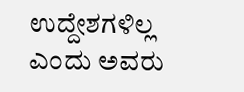ಉದ್ದೇಶಗಳಿಲ್ಲ ಎಂದು ಅವರು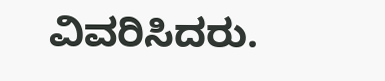ವಿವರಿಸಿದರು.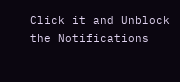Click it and Unblock the Notifications